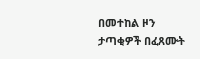በመተከል ዞን ታጣቂዎች በፈጸሙት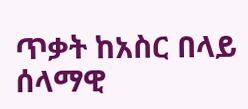ጥቃት ከአስር በላይ ሰላማዊ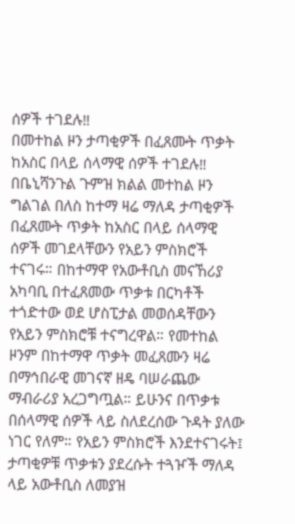ሰዎች ተገደሉ‼
በመተከል ዞን ታጣቂዎች በፈጸሙት ጥቃት ከአስር በላይ ሰላማዊ ሰዎች ተገደሉ‼ በቤኒሻንጉል ጉምዝ ክልል መተከል ዞን ግልገል በለስ ከተማ ዛሬ ማለዳ ታጣቂዎች በፈጸሙት ጥቃት ከአስር በላይ ሰላማዊ ሰዎች መገደላቸውን የአይን ምስክሮች ተናገሩ። በከተማዋ የአውቶቢስ መናኸሪያ አካባቢ በተፈጸመው ጥቃቱ በርካቶች ተጎድተው ወደ ሆስፒታል መወሰዳቸውን የአይን ምስክሮቹ ተናግረዋል። የመተከል ዞንም በከተማዋ ጥቃት መፈጸሙን ዛሬ በማኅበራዊ መገናኛ ዘዴ ባሠራጨው ማብራሪያ አረጋግጧል። ይሁንና በጥቃቱ በሰላማዊ ሰዎች ላይ ስለደረሰው ጉዳት ያለው ነገር የለም። የአይን ምስክሮች እንደተናገሩት፤ ታጣቂዎቹ ጥቃቱን ያደረሱት ተጓዦች ማለዳ ላይ አውቶቢስ ለመያዝ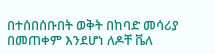በተሰበሰቡበት ወቅት በከባድ መሳሪያ በመጠቀም እንደሆነ ለዶቸ ቬለ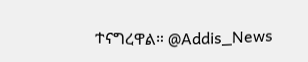ተናግረዋል። @Addis_News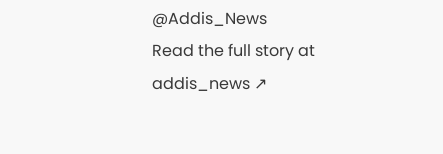@Addis_News
Read the full story at addis_news ↗